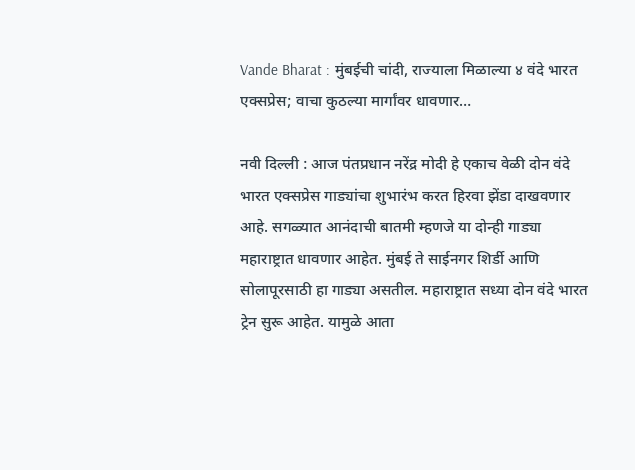Vande Bharat : मुंबईची चांदी, राज्याला मिळाल्या ४ वंदे भारत एक्सप्रेस; वाचा कुठल्या मार्गांवर धावणार…

नवी दिल्ली : आज पंतप्रधान नरेंद्र मोदी हे एकाच वेळी दोन वंदे भारत एक्सप्रेस गाड्यांचा शुभारंभ करत हिरवा झेंडा दाखवणार आहे. सगळ्यात आनंदाची बातमी म्हणजे या दोन्ही गाड्या महाराष्ट्रात धावणार आहेत. मुंबई ते साईनगर शिर्डी आणि सोलापूरसाठी हा गाड्या असतील. महाराष्ट्रात सध्या दोन वंदे भारत ट्रेन सुरू आहेत. यामुळे आता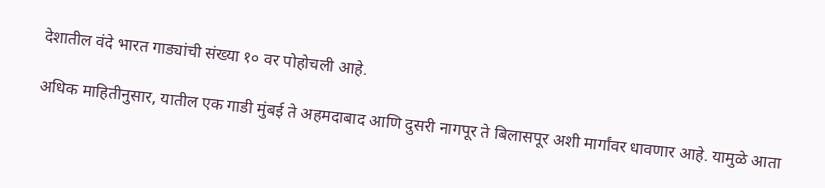देशातील वंदे भारत गाड्यांची संख्या १० वर पोहोचली आहे.

अधिक माहितीनुसार, यातील एक गाडी मुंबई ते अहमदाबाद आणि दुसरी नागपूर ते बिलासपूर अशी मार्गांवर धावणार आहे. यामुळे आता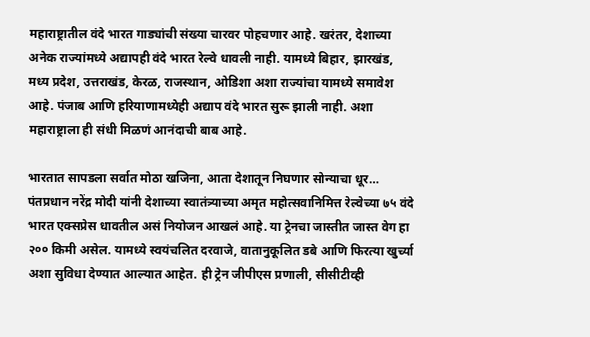महाराष्ट्रातील वंदे भारत गाड्यांची संख्या चारवर पोहचणार आहे. खरंतर, देशाच्या अनेक राज्यांमध्ये अद्यापही वंदे भारत रेल्वे धावली नाही. यामध्ये बिहार, झारखंड, मध्य प्रदेश, उत्तराखंड, केरळ, राजस्थान, ओडिशा अशा राज्यांचा यामध्ये समावेश आहे. पंजाब आणि हरियाणामध्येही अद्याप वंदे भारत सुरू झाली नाही. अशा महाराष्ट्राला ही संधी मिळणं आनंदाची बाब आहे.

भारतात सापडला सर्वात मोठा खजिना, आता देशातून निघणार सोन्याचा धूर…
पंतप्रधान नरेंद्र मोदी यांनी देशाच्या स्वातंत्र्याच्या अमृत महोत्सवानिमित्त रेल्वेच्या ७५ वंदे भारत एक्सप्रेस धावतील असं नियोजन आखलं आहे. या ट्रेनचा जास्तीत जास्त वेग हा २०० किमी असेल. यामध्ये स्वयंचलित दरवाजे, वातानुकूलित डबे आणि फिरत्या खुर्च्या अशा सुविधा देण्यात आल्यात आहेत. ही ट्रेन जीपीएस प्रणाली, सीसीटीव्ही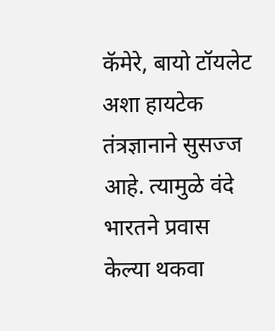कॅमेरे, बायो टॉयलेट अशा हायटेक तंत्रज्ञानाने सुसज्ज आहे. त्यामुळे वंदे भारतने प्रवास केल्या थकवा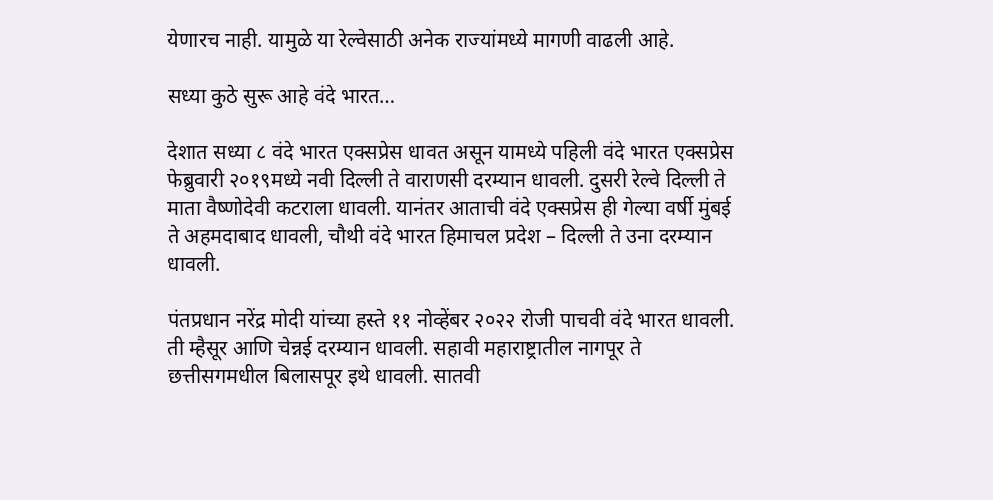येणारच नाही. यामुळे या रेल्वेसाठी अनेक राज्यांमध्ये मागणी वाढली आहे.

सध्या कुठे सुरू आहे वंदे भारत…

देशात सध्या ८ वंदे भारत एक्सप्रेस धावत असून यामध्ये पहिली वंदे भारत एक्सप्रेस फेब्रुवारी २०१९मध्ये नवी दिल्ली ते वाराणसी दरम्यान धावली. दुसरी रेल्वे दिल्ली ते माता वैष्णोदेवी कटराला धावली. यानंतर आताची वंदे एक्सप्रेस ही गेल्या वर्षी मुंबई ते अहमदाबाद धावली, चौथी वंदे भारत हिमाचल प्रदेश – दिल्ली ते उना दरम्यान धावली.

पंतप्रधान नरेंद्र मोदी यांच्या हस्ते ११ नोव्हेंबर २०२२ रोजी पाचवी वंदे भारत धावली. ती म्हैसूर आणि चेन्नई दरम्यान धावली. सहावी महाराष्ट्रातील नागपूर ते छत्तीसगमधील बिलासपूर इथे धावली. सातवी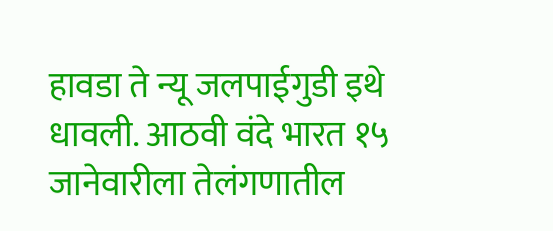हावडा ते न्यू जलपाईगुडी इथे धावली. आठवी वंदे भारत १५ जानेवारीला तेलंगणातील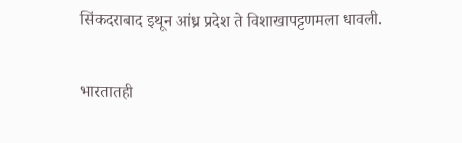सिंकदराबाद इथून आंध्र प्रदेश ते विशाखापट्टणमला धावली.

भारतातही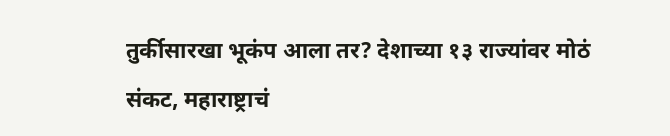तुर्कीसारखा भूकंप आला तर? देशाच्या १३ राज्यांवर मोठं संकट, महाराष्ट्राचं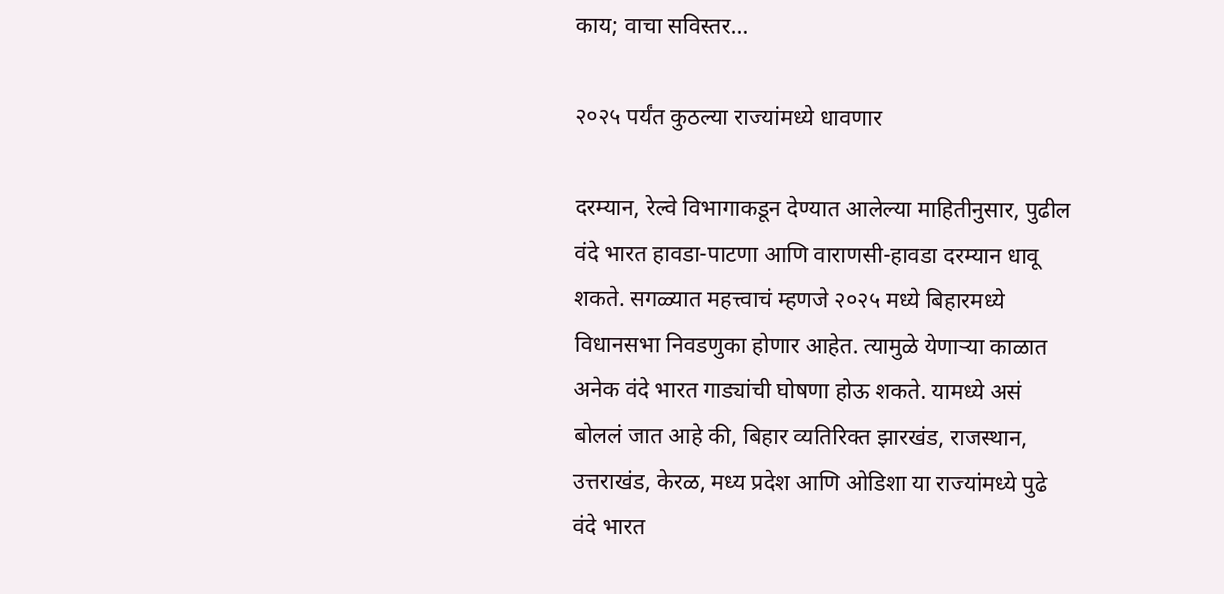काय; वाचा सविस्तर…

२०२५ पर्यंत कुठल्या राज्यांमध्ये धावणार

दरम्यान, रेल्वे विभागाकडून देण्यात आलेल्या माहितीनुसार, पुढील वंदे भारत हावडा-पाटणा आणि वाराणसी-हावडा दरम्यान धावू शकते. सगळ्यात महत्त्वाचं म्हणजे २०२५ मध्ये बिहारमध्ये विधानसभा निवडणुका होणार आहेत. त्यामुळे येणाऱ्या काळात अनेक वंदे भारत गाड्यांची घोषणा होऊ शकते. यामध्ये असं बोललं जात आहे की, बिहार व्यतिरिक्त झारखंड, राजस्थान, उत्तराखंड, केरळ, मध्य प्रदेश आणि ओडिशा या राज्यांमध्ये पुढे वंदे भारत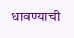धावण्याची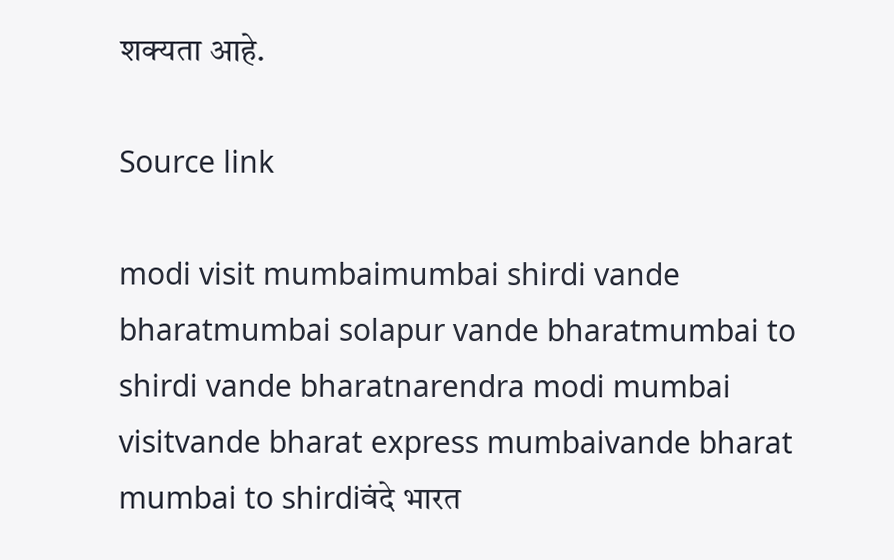शक्यता आहे.

Source link

modi visit mumbaimumbai shirdi vande bharatmumbai solapur vande bharatmumbai to shirdi vande bharatnarendra modi mumbai visitvande bharat express mumbaivande bharat mumbai to shirdiवंदे भारत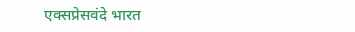एक्सप्रेसवंदे भारत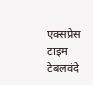एक्सप्रेस टाइम टेबलवंदे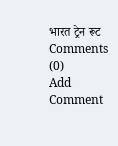भारत ट्रेन रूट
Comments (0)
Add Comment